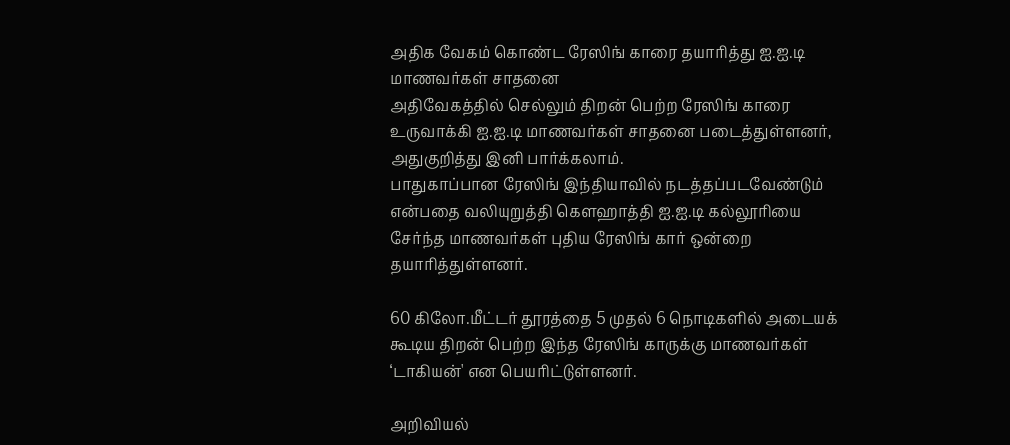அதிக வேகம் கொண்ட ரேஸிங் காரை தயாரித்து ஐ.ஐ.டி மாணவர்கள் சாதனை
அதிவேகத்தில் செல்லும் திறன் பெற்ற ரேஸிங் காரை உருவாக்கி ஐ.ஐ.டி மாணவர்கள் சாதனை படைத்துள்ளனர், அதுகுறித்து இனி பார்க்கலாம்.
பாதுகாப்பான ரேஸிங் இந்தியாவில் நடத்தப்படவேண்டும் என்பதை வலியுறுத்தி கௌஹாத்தி ஐ.ஐ.டி கல்லூரியை சேர்ந்த மாணவர்கள் புதிய ரேஸிங் கார் ஒன்றை தயாரித்துள்ளனர்.

60 கிலோ.மீட்டர் தூரத்தை 5 முதல் 6 நொடிகளில் அடையக் கூடிய திறன் பெற்ற இந்த ரேஸிங் காருக்கு மாணவர்கள் ‘டாகியன்' என பெயரிட்டுள்ளனர்.

அறிவியல்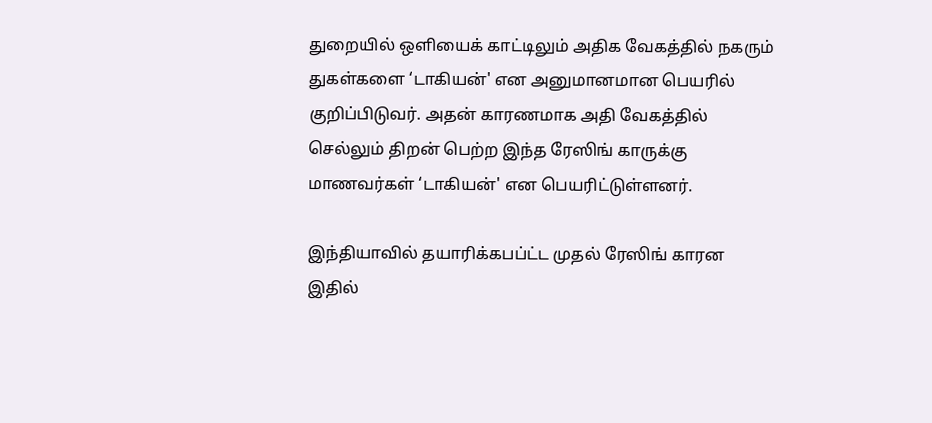துறையில் ஒளியைக் காட்டிலும் அதிக வேகத்தில் நகரும் துகள்களை ‘டாகியன்' என அனுமானமான பெயரில் குறிப்பிடுவர். அதன் காரணமாக அதி வேகத்தில் செல்லும் திறன் பெற்ற இந்த ரேஸிங் காருக்கு மாணவர்கள் ‘டாகியன்' என பெயரிட்டுள்ளனர்.

இந்தியாவில் தயாரிக்கபப்ட்ட முதல் ரேஸிங் காரன இதில்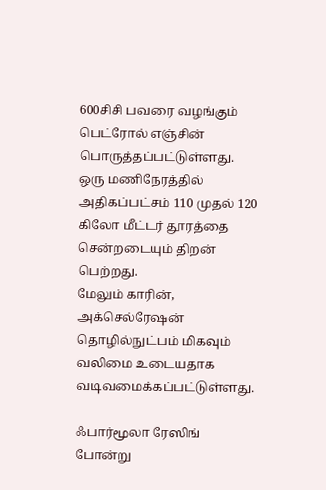600சிசி பவரை வழங்கும் பெட்ரோல் எஞ்சின் பொருத்தப்பட்டுள்ளது. ஒரு மணிநேரத்தில் அதிகப்பட்சம் 110 முதல் 120 கிலோ மீட்டர் தூரத்தை சென்றடையும் திறன் பெற்றது.
மேலும் காரின், அக்செல்ரேஷன் தொழில்நுட்பம் மிகவும் வலிமை உடையதாக வடிவமைக்கப்பட்டுள்ளது.

ஃபார்மூலா ரேஸிங் போன்று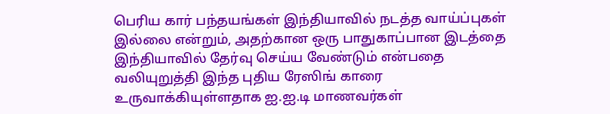பெரிய கார் பந்தயங்கள் இந்தியாவில் நடத்த வாய்ப்புகள் இல்லை என்றும், அதற்கான ஒரு பாதுகாப்பான இடத்தை இந்தியாவில் தேர்வு செய்ய வேண்டும் என்பதை வலியுறுத்தி இந்த புதிய ரேஸிங் காரை உருவாக்கியுள்ளதாக ஐ.ஐ.டி மாணவர்கள்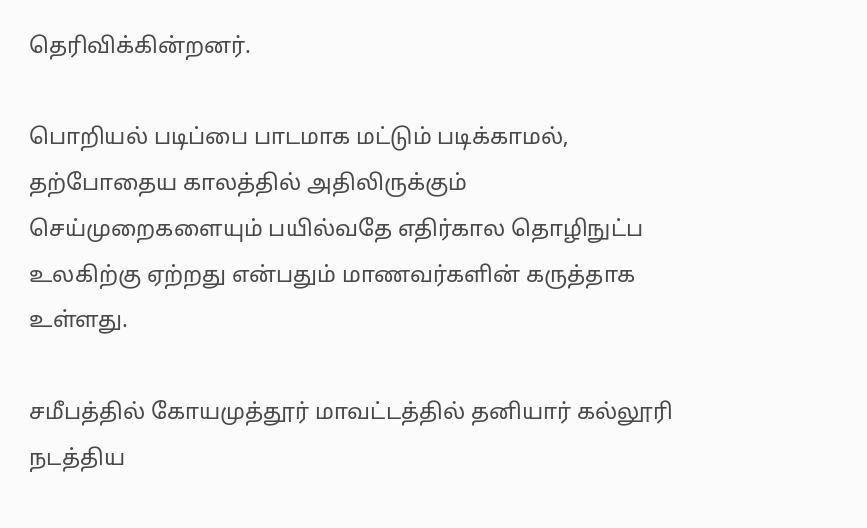தெரிவிக்கின்றனர்.

பொறியல் படிப்பை பாடமாக மட்டும் படிக்காமல், தற்போதைய காலத்தில் அதிலிருக்கும் செய்முறைகளையும் பயில்வதே எதிர்கால தொழிநுட்ப உலகிற்கு ஏற்றது என்பதும் மாணவர்களின் கருத்தாக உள்ளது.

சமீபத்தில் கோயமுத்தூர் மாவட்டத்தில் தனியார் கல்லூரி நடத்திய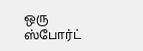ஒரு ஸ்போர்ட்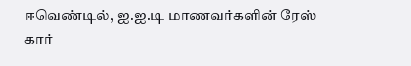ஈவெண்டில், ஐ.ஐ.டி மாணவர்களின் ரேஸ் கார்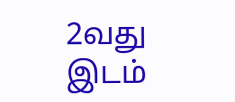2வது இடம்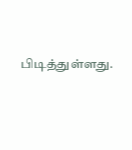பிடித்துள்ளது.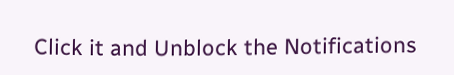Click it and Unblock the Notifications